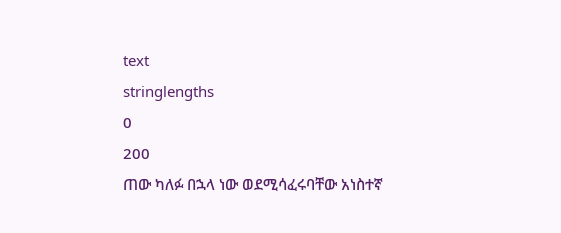text
stringlengths
0
200
ጠው ካለፉ በኋላ ነው ወደሚሳፈሩባቸው አነስተኛ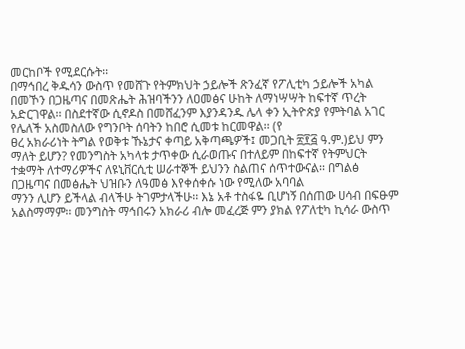መርከቦች የሚደርሱት፡፡
በማኅበረ ቅዱሳን ውስጥ የመሸጉ የትምክህት ኃይሎች ጽንፈኛ የፖሊቲካ ኃይሎች አካል በመኾን በጋዜጣና በመጽሔት ሕዝባችንን ለዐመፅና ሁከት ለማነሣሣት ከፍተኛ ጥረት አድርገዋል፡፡ በስደተኛው ሲኖዶስ በመሸፈንም እያንዳንዱ ሌላ ቀን ኢትዮጵያ የምትባል አገር የሌለች አስመስለው የግንቦት ሰባትን ከበሮ ሲመቱ ከርመዋል፡፡ (የ
ፀረ አክራሪነት ትግል የወቅቱ ኹኔታና ቀጣይ አቅጣጫዎች፤ መጋቢት ፳፻፭ ዓ.ም.)ይህ ምን ማለት ይሆን? የመንግስት አካላቱ ታጥቀው ሲራወጡና በተለይም በከፍተኛ የትምህርት ተቋማት ለተማሪዎችና ለዩኒቨርሲቲ ሠራተኞች ይህንን ስልጠና ሰጥተውናል፡፡ በግልፅ በጋዜጣና በመፅሔት ህዝቡን ለዓመፅ እየቀሰቀሱ ነው የሚለው አባባል
ማንን ሊሆን ይችላል ብላችሁ ትገምታላችሁ፡፡ እኔ አቶ ተስፋዬ ቢሆነኝ በሰጠው ሀሳብ በፍፁም አልስማማም፡፡ መንግስት ማኅበሩን አክራሪ ብሎ መፈረጅ ምን ያክል የፖለቲካ ኪሳራ ውስጥ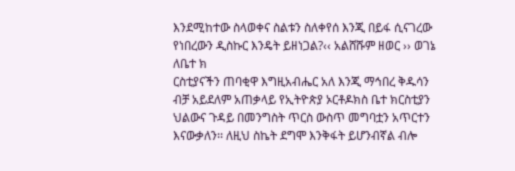እንደሚከተው ስላወቀና ስልቱን ስለቀየሰ እንጂ በይፋ ሲናገረው የነበረውን ዲስኩር እንዴት ይዘነጋል?‹‹ አልሸሹም ዘወር ›› ወገኔ ለቤተ ክ
ርስቲያናችን ጠባቂዋ እግዚአብሔር አለ እንጂ ማኅበረ ቅዱሳን ብቻ አይደለም አጠቃላይ የኢትዮጵያ ኦርቶዶክስ ቤተ ክርስቲያን ህልውና ጉዳይ በመንግስት ጥርስ ውስጥ መግባቷን አጥርተን እናውቃለን፡፡ ለዚህ ስኬት ደግሞ እንቅፋት ይሆንብኛል ብሎ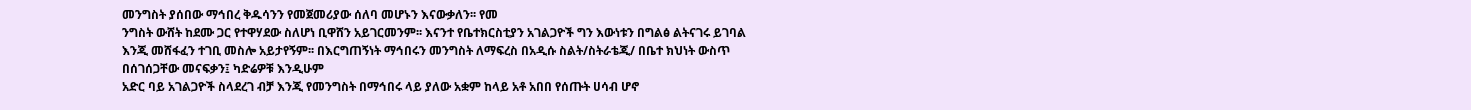መንግስት ያሰበው ማኅበረ ቅዱሳንን የመጀመሪያው ሰለባ መሆኑን እናውቃለን፡፡ የመ
ንግስት ውሸት ከደሙ ጋር የተዋሃደው ስለሆነ ቢዋሸን አይገርመንም፡፡ እናንተ የቤተክርስቲያን አገልጋዮች ግን እውነቱን በግልፅ ልትናገሩ ይገባል እንጂ መሸፋፈን ተገቢ መስሎ አይታየኝም፡፡ በእርግጠኝነት ማኅበሩን መንግስት ለማፍረስ በአዲሱ ስልት/ስትራቴጂ/ በቤተ ክህነት ውስጥ በሰገሰጋቸው መናፍቃን፤ ካድሬዎቹ እንዲሁም
አድር ባይ አገልጋዮች ስላደረገ ብቻ እንጂ የመንግስት በማኅበሩ ላይ ያለው አቋም ከላይ አቶ አበበ የሰጡት ሀሳብ ሆኖ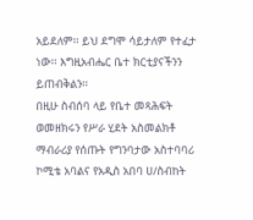አይደለም፡፡ ይህ ደግሞ ሳይታለም የተፈታ ነው፡፡ እግዚአብሔር ቤተ ክርቲያናችንን ይጠብቅልን፡፡
በዚሁ ስብሰባ ላይ የቤተ መጻሕፍት ወመዘክሩን የሥራ ሂደት አስመልክቶ ማብራሪያ የሰጡት የግንባታው አስተባባሪ ኮሚቴ አባልና የአዲስ አበባ ሀ/ስብከት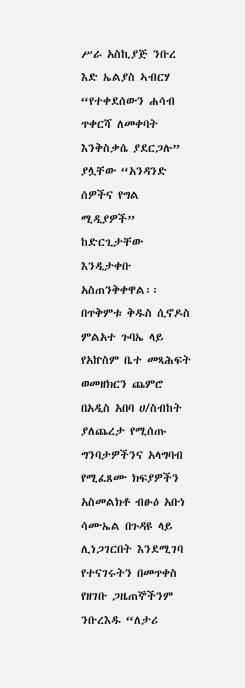ሥራ አስኪያጅ ንቡረ እድ ኤልያስ ኣብርሃ “የተቀደሰውን ሐሳብ ጥቀርሻ ለመቀባት እንቅስቃሴ ያደርጋሉ” ያሏቸው “አንዳንድ ሰዎችና የግል ሚዲያዎች” ከድርጊታቸው እንዲታቀቡ
አስጠንቅቀዋል፡፡ በጥቅምቱ ቅዱስ ሲኖዶስ ምልአተ ጉባኤ ላይ የአኵስም ቤተ መጻሕፍት ወመዘክርን ጨምሮ በአዲስ አበባ ሀ/ስብከት ያለጨረታ የሚሰጡ ግንባታዎችንና አላግባብ የሚፈጸሙ ክፍያዎችን አስመልክቶ ብፁዕ አቡነ ሳሙኤል በጉዳዩ ላይ ሊነጋገርበት እንደሚገባ የተናገሩትን በመጥቀስ የዘገቡ ጋዜጠኞችንም ንቡረእዱ “ለታሪ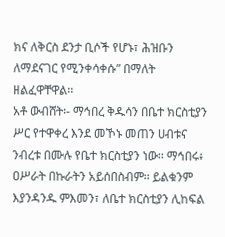ክና ለቅርስ ደንታ ቢሶች የሆኑ፣ ሕዝቡን ለማደናገር የሚንቀሳቀሱ” በማለት ዘልፈዋቸዋል፡፡
አቶ ውብሸት፡- ማኅበረ ቅዱሳን በቤተ ክርስቲያን ሥር የተዋቀረ እንደ መኾኑ መጠን ሀብቱና ንብረቱ በሙሉ የቤተ ክርስቲያን ነው፡፡ ማኅበሩ፥ ዐሥራት በኩራትን አይሰበስብም፡፡ ይልቁንም እያንዳንዱ ምእመን፣ ለቤተ ክርስቲያን ሊከፍል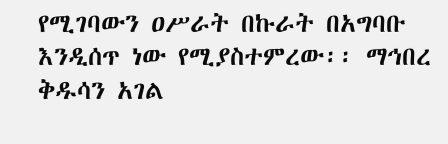የሚገባውን ዐሥራት በኩራት በአግባቡ እንዲሰጥ ነው የሚያስተምረው፡፡ ማኅበረ ቅዱሳን አገል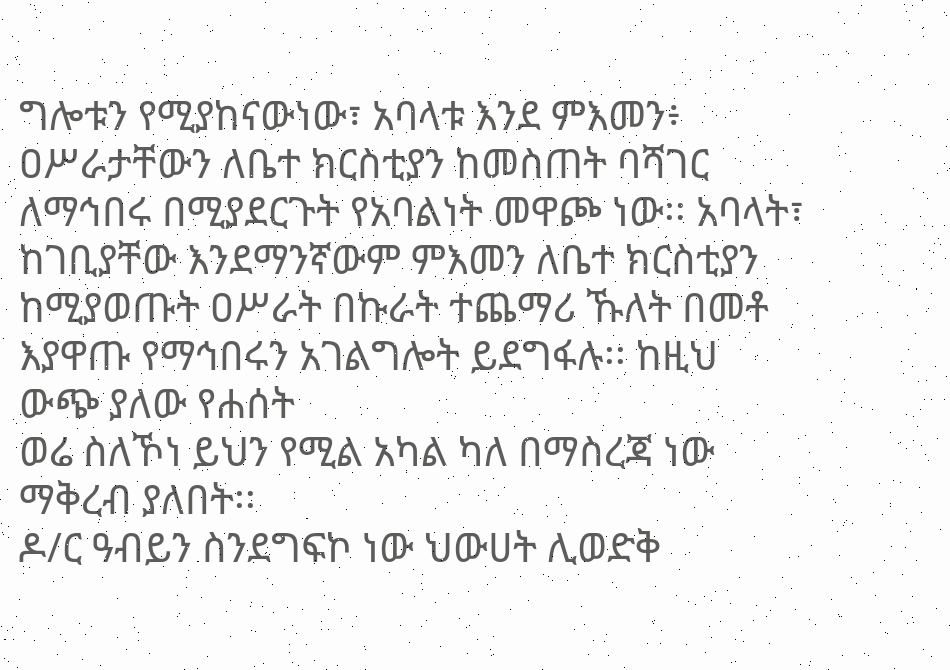ግሎቱን የሚያከናውነው፣ አባላቱ እንደ ምእመን፥ ዐሥራታቸውን ለቤተ ክርስቲያን ከመስጠት ባሻገር ለማኅበሩ በሚያደርጉት የአባልነት መዋጮ ነው፡፡ አባላት፣ ከገቢያቸው እንደማንኛውም ምእመን ለቤተ ክርስቲያን ከሚያወጡት ዐሥራት በኩራት ተጨማሪ ኹለት በመቶ እያዋጡ የማኅበሩን አገልግሎት ይደግፋሉ፡፡ ከዚህ ውጭ ያለው የሐሰት
ወሬ ስለኾነ ይህን የሚል አካል ካለ በማስረጃ ነው ማቅረብ ያለበት፡፡
ዶ/ር ዓብይን ስንደግፍኮ ነው ህውሀት ሊወድቅ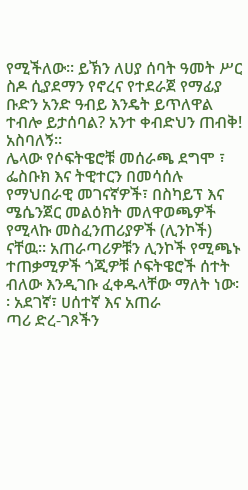የሚችለው። ይኽን ለሀያ ሰባት ዓመት ሥር ስዶ ሲያደማን የኖረና የተደራጀ የማፊያ ቡድን አንድ ዓብይ እንዴት ይጥለዋል ተብሎ ይታሰባል? አንተ ቀብድህን ጠብቅ! አስባለኝ።
ሌላው የሶፍትዌሮቹ መሰራጫ ደግሞ ፣ ፌስቡክ እና ትዊተርን በመሳሰሉ የማህበራዊ መገናኛዎች፣ በስካይፕ እና ሜሴንጀር መልዕክት መለዋወጫዎች የሚላኩ መስፈንጠሪያዎች (ሊንኮች) ናቸዉ፡፡ አጠራጣሪዎቹን ሊንኮች የሚጫኑ ተጠቃሚዎች ጎጂዎቹ ሶፍትዌሮች ሰተት ብለው እንዲገቡ ፈቀዱላቸው ማለት ነው፡፡ አደገኛ፣ ሀሰተኛ እና አጠራ
ጣሪ ድረ-ገጾችን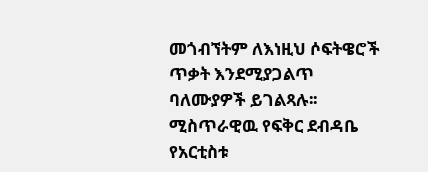መጎብኘትም ለእነዚህ ሶፍትዌሮች ጥቃት እንደሚያጋልጥ ባለሙያዎች ይገልጻሉ፡፡
ሚስጥራዊዉ የፍቅር ደብዳቤ የአርቲስቱ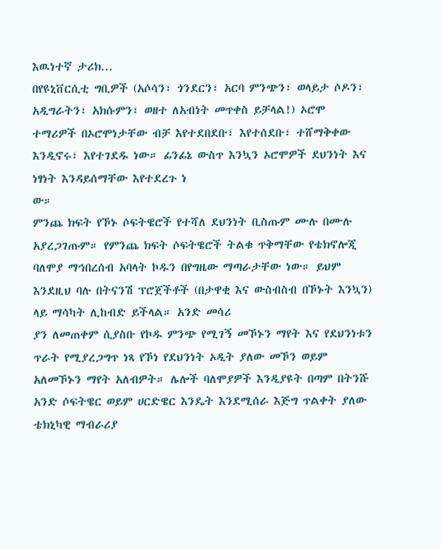እዉነተኛ ታሪክ...
በየዩኒቨርሲቲ ግቢዎች (አሶሳን፣ ጎንደርን፣ አርባ ምንጭን፣ ወላይታ ሶዶን፣ አዲግራትን፣ አክሱምን፣ ወዘተ ለአብነት መጥቀስ ይቻላል!) ኦሮሞ ተማሪዎች በኦሮሞነታቸው ብቻ እየተደበደቡ፣ እየተሰደቡ፣ ተሸማቅቀው እንዲኖሩ፣ እየተገደዱ ነው። ፊንፊኔ ውስጥ እንኳን ኦሮሞዎች ደህንነት እና ነፃነት እንዳይሰማቸው እየተደረጉ ነ
ው።
ምንጨ ክፍት የኾኑ ሶፍትዌሮች የተሻለ ደህንነት ቢስጡም ሙሉ በሙሉ አያረጋገጡም። የምንጨ ክፍት ሶፍትዌሮች ትልቁ ጥቅማቸው የቴክኖሎጂ ባለሞያ ማኅበረሰብ አባላት ኮዱን በየግዜው ማጣራታቸው ነው። ይህም እንደዚህ ባሉ በትናንሽ ፕሮጀችቶች (በታዋቂ እና ውስብስብ በኾኑት እንኳን) ላይ ማሳካት ሊከብድ ይችላል። አንድ መሳሪ
ያን ለመጠቀም ሲያስቡ የኮዱ ምንጭ የሚገኝ መኾኑን ማየት እና የደህንነቱን ጥራት የሚያረጋግጥ ነጻ የኾነ የደህንነት ኦዲት ያለው መኾን ወይም አለመኾኑን ማየት አለብዎት። ሌሎች ባለሞያዎች እንዲያዩት በጣም በትንሹ አንድ ሶፍትዌር ወይም ሀርድዌር እንዴት እንደሚሰራ እጅግ ጥልቀት ያለው ቴክኒካዊ ማብራሪያ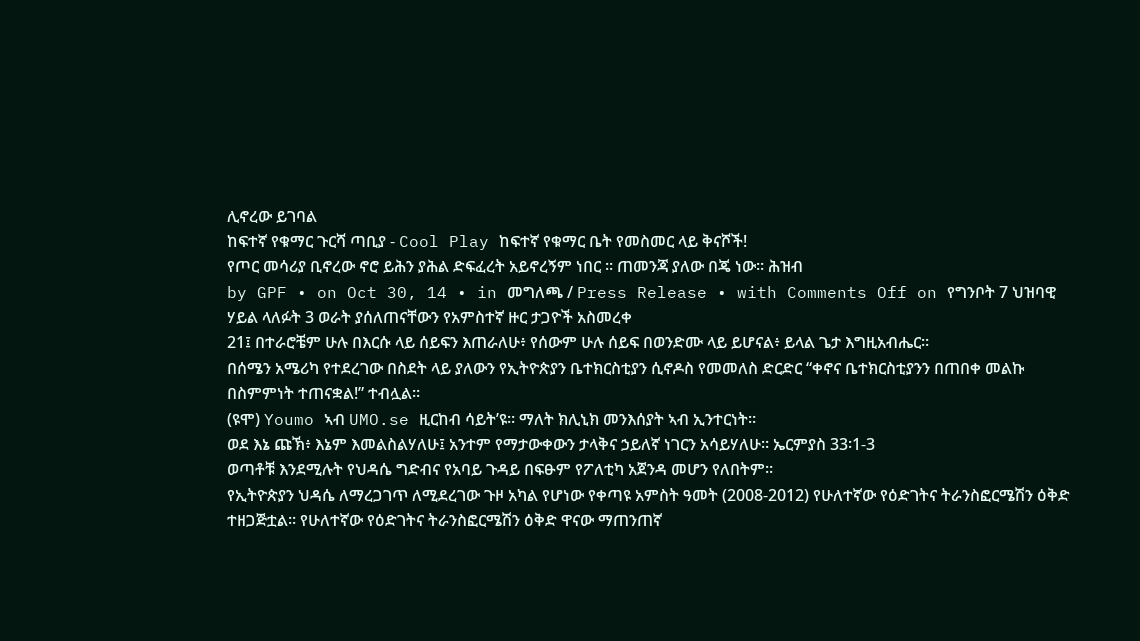ሊኖረው ይገባል
ከፍተኛ የቁማር ጉርሻ ጣቢያ - Cool Play ከፍተኛ የቁማር ቤት የመስመር ላይ ቅናሾች!
የጦር መሳሪያ ቢኖረው ኖሮ ይሕን ያሕል ድፍፈረት አይኖረኝም ነበር ። ጠመንጃ ያለው በጄ ነው። ሕዝብ
by GPF • on Oct 30, 14 • in መግለጫ / Press Release • with Comments Off on የግንቦት 7 ህዝባዊ ሃይል ላለፉት 3 ወራት ያሰለጠናቸውን የአምስተኛ ዙር ታጋዮች አስመረቀ
21፤ በተራሮቼም ሁሉ በእርሱ ላይ ሰይፍን እጠራለሁ፥ የሰውም ሁሉ ሰይፍ በወንድሙ ላይ ይሆናል፥ ይላል ጌታ እግዚአብሔር።
በሰሜን አሜሪካ የተደረገው በስደት ላይ ያለውን የኢትዮጵያን ቤተክርስቲያን ሲኖዶስ የመመለስ ድርድር “ቀኖና ቤተክርስቲያንን በጠበቀ መልኩ በስምምነት ተጠናቋል!” ተብሏል፡፡
(ዩሞ) Youmo ኣብ UMO.se ዚርከብ ሳይት’ዩ። ማለት ክሊኒክ መንእሰያት ኣብ ኢንተርነት።
ወደ እኔ ጩኽ፥ እኔም እመልስልሃለሁ፤ አንተም የማታውቀውን ታላቅና ኃይለኛ ነገርን አሳይሃለሁ። ኤርምያስ 33፡1-3
ወጣቶቹ እንደሚሉት የህዳሴ ግድብና የአባይ ጉዳይ በፍፁም የፖለቲካ አጀንዳ መሆን የለበትም።
የኢትዮጵያን ህዳሴ ለማረጋገጥ ለሚደረገው ጉዞ አካል የሆነው የቀጣዩ አምስት ዓመት (2008-2012) የሁለተኛው የዕድገትና ትራንስፎርሜሽን ዕቅድ ተዘጋጅቷል፡፡ የሁለተኛው የዕድገትና ትራንስፎርሜሽን ዕቅድ ዋናው ማጠንጠኛ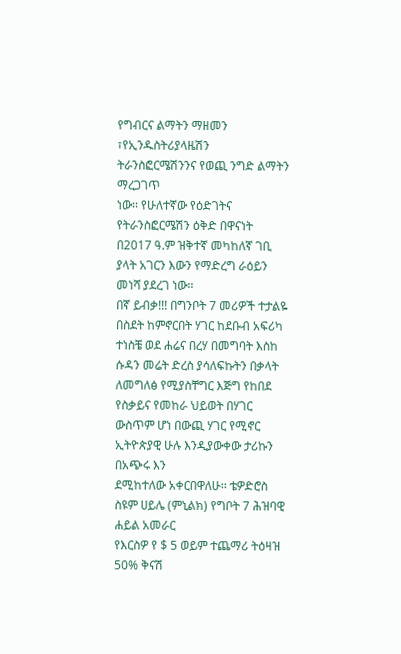የግብርና ልማትን ማዘመን ፣የኢንዱስትሪያላዜሽን ትራንስፎርሜሽንንና የወጪ ንግድ ልማትን ማረጋገጥ
ነው፡፡ የሁለተኛው የዕድገትና የትራንስፎርሜሽን ዕቅድ በዋናነት በ2017 ዓ.ም ዝቅተኛ መካከለኛ ገቢ ያላት አገርን እውን የማድረግ ራዕይን መነሻ ያደረገ ነው፡፡
በኛ ይብቃ!!! በግንቦት 7 መሪዎች ተታልዬ በስደት ከምኖርበት ሃገር ከደቡብ አፍሪካ ተነስቼ ወደ ሐሬና በረሃ በመግባት እስከ ሱዳን መሬት ድረስ ያሳለፍኩትን በቃላት ለመግለፅ የሚያስቸግር እጅግ የከበደ የስቃይና የመከራ ህይወት በሃገር ውስጥም ሆነ በውጪ ሃገር የሚኖር ኢትዮጵያዊ ሁሉ እንዲያውቀው ታሪኩን በአጭሩ እን
ደሚከተለው አቀርበዋለሁ፡፡ ቴዎድሮስ ስዩም ሀይሌ (ምኒልክ) የግቦት 7 ሕዝባዊ ሐይል አመራር
የእርስዎ የ $ 5 ወይም ተጨማሪ ትዕዛዝ 50% ቅናሽ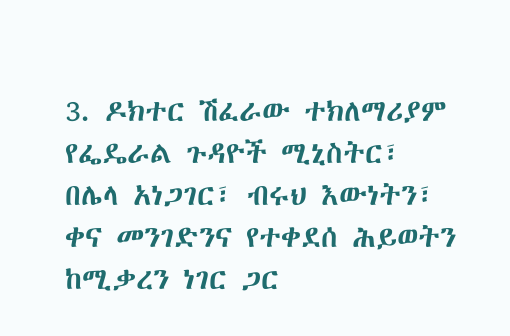3. ዶክተር ሽፈራው ተክለማሪያም የፌዴራል ጉዳዮች ሚኒስትር፣
በሌላ አነጋገር፣ ብሩህ እውነትን፣ ቀና መንገድንና የተቀደሰ ሕይወትን ከሚቃረን ነገር ጋር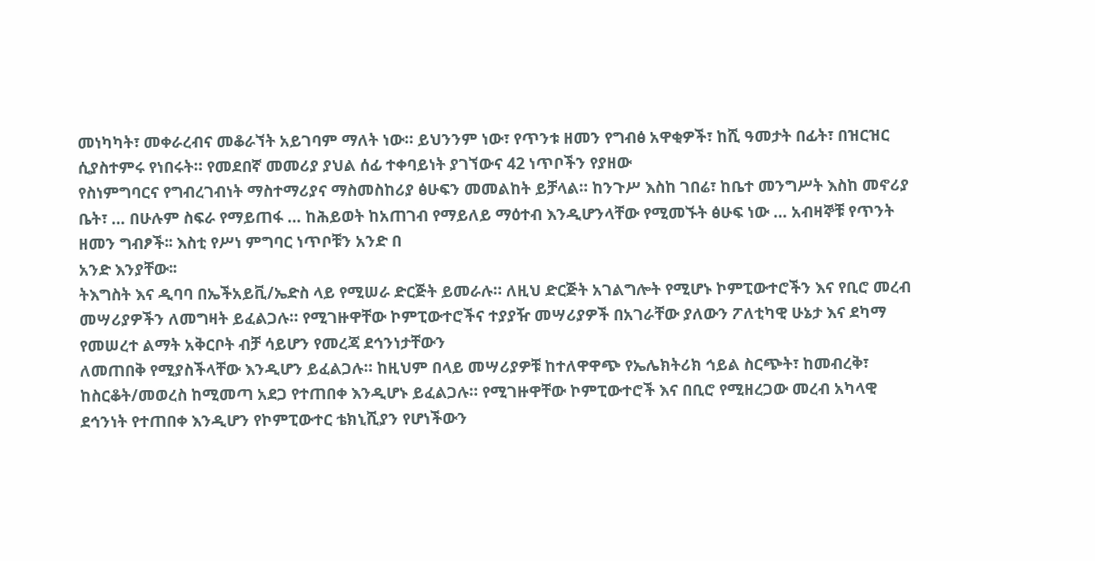መነካካት፣ መቀራረብና መቆራኘት አይገባም ማለት ነው። ይህንንም ነው፣ የጥንቱ ዘመን የግብፅ አዋቂዎች፣ ከሺ ዓመታት በፊት፣ በዝርዝር ሲያስተምሩ የነበሩት። የመደበኛ መመሪያ ያህል ሰፊ ተቀባይነት ያገኘውና 42 ነጥቦችን የያዘው
የስነምግባርና የግብረገብነት ማስተማሪያና ማስመስከሪያ ፅሁፍን መመልከት ይቻላል። ከንጉሥ እስከ ገበሬ፣ ከቤተ መንግሥት እስከ መኖሪያ ቤት፣ … በሁሉም ስፍራ የማይጠፋ … ከሕይወት ከአጠገብ የማይለይ ማዕተብ እንዲሆንላቸው የሚመኙት ፅሁፍ ነው … አብዛኞቹ የጥንት ዘመን ግብፆች፡፡ እስቲ የሥነ ምግባር ነጥቦቹን አንድ በ
አንድ እንያቸው፡፡
ትእግስት እና ዲባባ በኤችአይቪ/ኤድስ ላይ የሚሠራ ድርጅት ይመራሉ። ለዚህ ድርጅት አገልግሎት የሚሆኑ ኮምፒውተሮችን እና የቢሮ መረብ መሣሪያዎችን ለመግዛት ይፈልጋሉ። የሚገዙዋቸው ኮምፒውተሮችና ተያያዥ መሣሪያዎች በአገራቸው ያለውን ፖለቲካዊ ሁኔታ እና ደካማ የመሠረተ ልማት አቅርቦት ብቻ ሳይሆን የመረጃ ደኅንነታቸውን
ለመጠበቅ የሚያስችላቸው እንዲሆን ይፈልጋሉ። ከዚህም በላይ መሣሪያዎቹ ከተለዋዋጭ የኤሌክትሪክ ኅይል ስርጭት፣ ከመብረቅ፣ ከስርቆት/መወረስ ከሚመጣ አደጋ የተጠበቀ እንዲሆኑ ይፈልጋሉ። የሚገዙዋቸው ኮምፒውተሮች እና በቢሮ የሚዘረጋው መረብ አካላዊ ደኅንነት የተጠበቀ እንዲሆን የኮምፒውተር ቴክኒሺያን የሆነችውን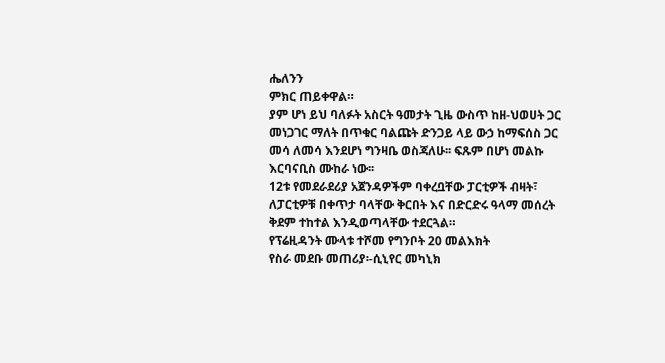ሔለንን
ምክር ጠይቀዋል።
ያም ሆነ ይህ ባለፉት አስርት ዓመታት ጊዜ ውስጥ ከዘ-ህወሀት ጋር መነጋገር ማለት በጥቁር ባልጩት ድንጋይ ላይ ውኃ ከማፍሰስ ጋር መሳ ለመሳ እንደሆነ ግንዛቤ ወስጃለሁ፡፡ ፍጹም በሆነ መልኩ እርባናቢስ ሙከራ ነው፡፡
12ቱ የመደራደሪያ አጀንዳዎችም ባቀረቧቸው ፓርቲዎች ብዛት፣ ለፓርቲዎቹ በቀጥታ ባላቸው ቅርበት እና በድርድሩ ዓላማ መሰረት ቅደም ተከተል እንዲወጣላቸው ተደርጓል።
የፕሬዚዳንት ሙላቱ ተሾመ የግንቦት 20 መልእክት
የስራ መደቡ መጠሪያ፡-ሲኒየር መካኒክ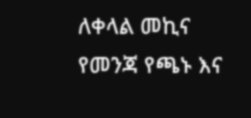ለቀላል መኪና
የመንጃ የጫኑ እና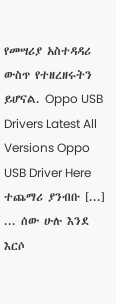የመሣሪያ አስተዳዳሪ ውስጥ የተዘረዘሩትን ይሆናል. Oppo USB Drivers Latest All Versions Oppo USB Driver Here ተጨማሪ ያንብቡ [...]
... ሰው ሁሉ እንደ እርሶ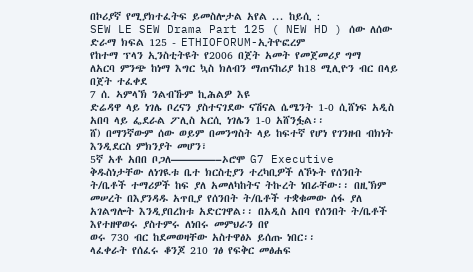በኮሪያኛ የሚያክተፈትፍ ይመስሎታል አየል ... ከይሲ :
SEW LE SEW Drama Part 125 ( NEW HD ) ሰው ለሰው ድራማ ክፍል 125 - ETHIOFORUM-ኢትዮፎረም
የከተማ ፕላን ኢንስቲትዩት የ2006 በጀት አመት የመጀመሪያ ግማ
ለአርባ ምንጭ ከነማ እግር ኳስ ክለብን ማጠናከሪያ ከ18 ሚሊዮን ብር በላይ በጀት ተፈቀደ
7 ሰ. ኣምላኽ ንልብኹም ኪሕልዎ እዩ
ድሬዳዋ ላይ ነገሌ ቦረናን ያስተናገደው ናሽናል ሴሜንት 1-0 ሲሸነፍ አዲስ አበባ ላይ ፌደራል ፖሊስ አርሲ ነገሌን 1-0 አሸንፏል፡፡
ሸ) በማንኛውም ሰው ወይም በመንግስት ላይ ከፍተኛ የሆነ የገንዘብ ብክነት እንዲደርስ ምክንያት መሆን፣
5ኛ አቶ አበበ ቦጋለ————–ኦሮሞ G7 Executive
ቅዱስነታቸው ለነገዪቱ ቤተ ክርስቲያን ተረካቢዎች ለኾኑት የሰንበት ት/ቤቶች ተማሪዎች ከፍ ያለ አመለካከትና ትኩረት ነበራቸው፡፡ በዚኽም መሠረት በእያንዳዱ አጥቢያ የሰንበት ት/ቤቶች ተቋቁመው ሰፋ ያለ አገልግሎት እንዲያበረክቱ አድርገዋል፡፡ በአዲስ አበባ የሰንበት ት/ቤቶች እየተዘዋወሩ ያስተምሩ ለነበሩ መምህራን በየ
ወሩ 730 ብር ከደመወዛቸው አስተዋፅኦ ይሰጡ ነበር፡፡
ላፈቀራት የሰፈሩ ቆንጆ 210 ገፅ የፍቅር መፅሐፍ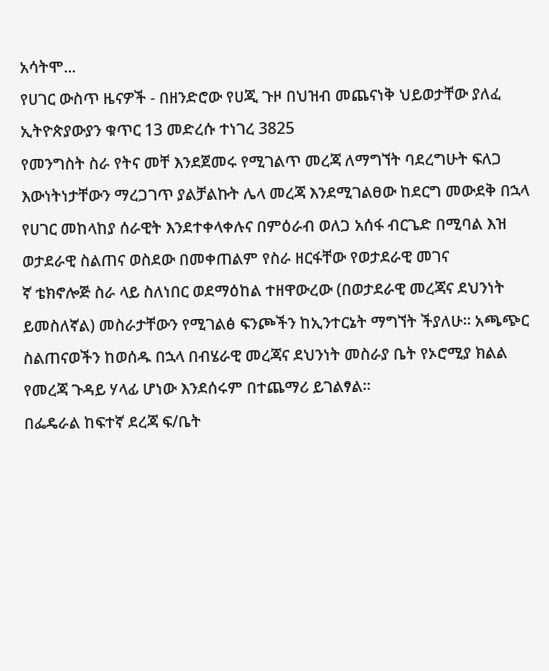አሳትሞ...
የሀገር ውስጥ ዜናዎች - በዘንድሮው የሀጂ ጉዞ በህዝብ መጨናነቅ ህይወታቸው ያለፈ ኢትዮጵያውያን ቁጥር 13 መድረሱ ተነገረ 3825
የመንግስት ስራ የትና መቸ እንደጀመሩ የሚገልጥ መረጃ ለማግኘት ባደረግሁት ፍለጋ እውነትነታቸውን ማረጋገጥ ያልቻልኩት ሌላ መረጃ እንደሚገልፀው ከደርግ መውደቅ በኋላ የሀገር መከላከያ ሰራዊት እንደተቀላቀሉና በምዕራብ ወለጋ አሰፋ ብርጌድ በሚባል እዝ ወታደራዊ ስልጠና ወስደው በመቀጠልም የስራ ዘርፋቸው የወታደራዊ መገና
ኛ ቴክኖሎጅ ስራ ላይ ስለነበር ወደማዕከል ተዘዋውረው (በወታደራዊ መረጃና ደህንነት ይመስለኛል) መስራታቸውን የሚገልፅ ፍንጮችን ከኢንተርኔት ማግኘት ችያለሁ፡፡ አጫጭር ስልጠናወችን ከወሰዱ በኋላ በብሄራዊ መረጃና ደህንነት መስራያ ቤት የኦሮሚያ ክልል የመረጃ ጉዳይ ሃላፊ ሆነው እንደሰሩም በተጨማሪ ይገልፃል፡፡
በፌዴራል ከፍተኛ ደረጃ ፍ/ቤት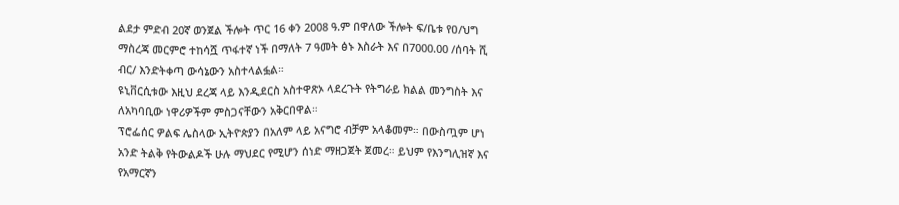ልደታ ምድብ 20ኛ ወንጀል ችሎት ጥር 16 ቀን 2008 ዓ.ም በዋለው ችሎት ፍ/ቤቱ የዐ/ህግ ማስረጃ መርምሮ ተከሳሿ ጥፋተኛ ነች በማለት 7 ዓመት ፅኑ እስራት እና በ7000.00 /ሰባት ሺ ብር/ እንድትቀጣ ውሳኔውን አስተላልፏል።
ዩኒቨርሲቱው እዚህ ደረጃ ላይ እንዲደርስ አስተዋጽኦ ላደረጉት የትግራይ ክልል መንግስት እና ለአካባቢው ነዋሪዎችም ምስጋናቸውን አቅርበዋል።
ፕሮፌሰር ዎልፍ ሌስላው ኢትዮጵያን በአለም ላይ አናግሮ ብቻም አላቆመም። በውስጧም ሆነ አንድ ትልቅ የትውልዶች ሁሉ ማህደር የሚሆን ሰነድ ማዘጋጀት ጀመረ። ይህም የእንግሊዝኛ እና የአማርኛን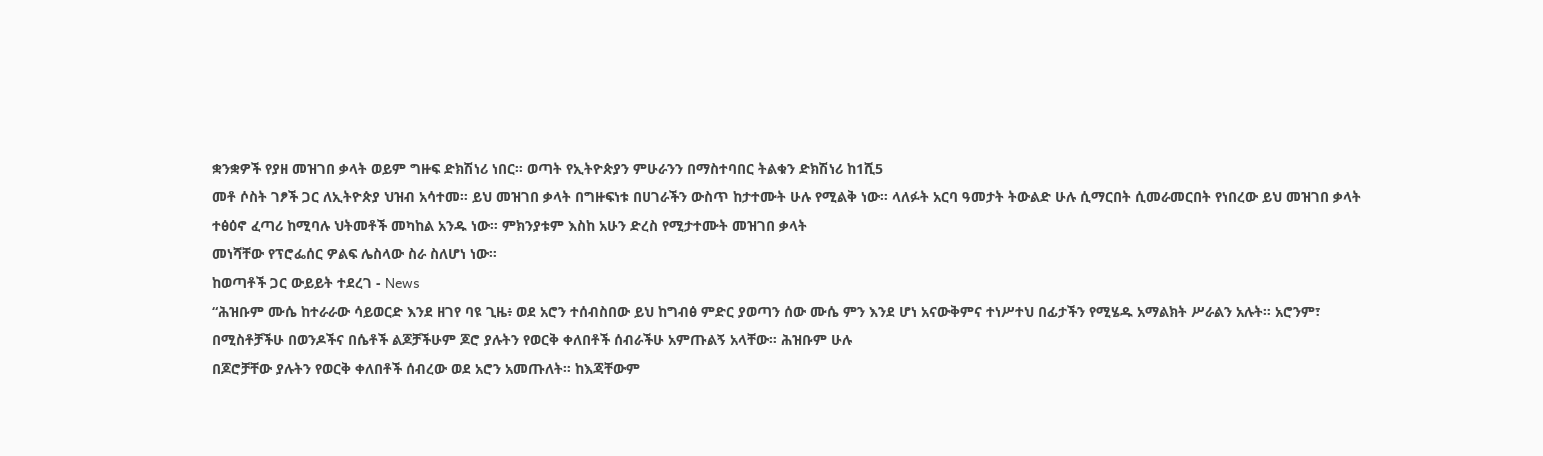ቋንቋዎች የያዘ መዝገበ ቃላት ወይም ግዙፍ ድክሽነሪ ነበር። ወጣት የኢትዮጵያን ምሁራንን በማስተባበር ትልቁን ድክሽነሪ ከ1ሺ5
መቶ ሶስት ገፆች ጋር ለኢትዮጵያ ህዝብ አሳተመ። ይህ መዝገበ ቃላት በግዙፍነቱ በሀገራችን ውስጥ ከታተሙት ሁሉ የሚልቅ ነው። ላለፉት አርባ ዓመታት ትውልድ ሁሉ ሲማርበት ሲመራመርበት የነበረው ይህ መዝገበ ቃላት ተፅዕኖ ፈጣሪ ከሚባሉ ህትመቶች መካከል አንዱ ነው። ምክንያቱም እስከ አሁን ድረስ የሚታተሙት መዝገበ ቃላት
መነሻቸው የፕሮፌሰር ዎልፍ ሌስላው ስራ ስለሆነ ነው።
ከወጣቶች ጋር ውይይት ተደረገ - News
“ሕዝቡም ሙሴ ከተራራው ሳይወርድ እንደ ዘገየ ባዩ ጊዜ፥ ወደ አሮን ተሰብስበው ይህ ከግብፅ ምድር ያወጣን ሰው ሙሴ ምን እንደ ሆነ አናውቅምና ተነሥተህ በፊታችን የሚሄዱ አማልክት ሥራልን አሉት። አሮንም፣ በሚስቶቻችሁ በወንዶችና በሴቶች ልጆቻችሁም ጆሮ ያሉትን የወርቅ ቀለበቶች ሰብራችሁ አምጡልኝ አላቸው። ሕዝቡም ሁሉ
በጆሮቻቸው ያሉትን የወርቅ ቀለበቶች ሰብረው ወደ አሮን አመጡለት። ከእጃቸውም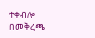ተቀብሎ በመቅረጫ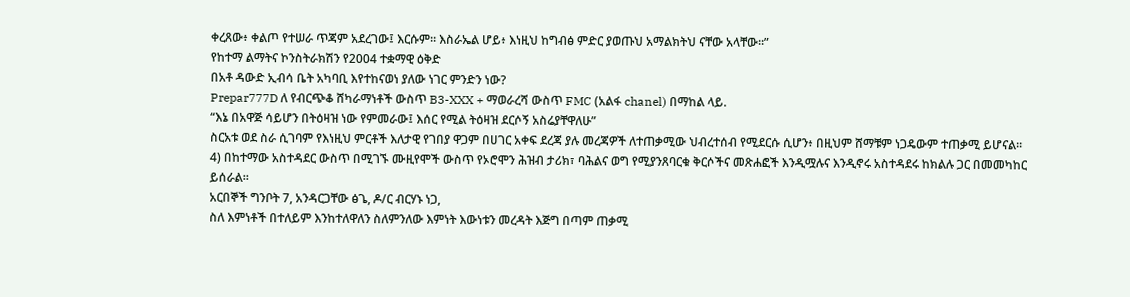ቀረጸው፥ ቀልጦ የተሠራ ጥጃም አደረገው፤ እርሱም። እስራኤል ሆይ፥ እነዚህ ከግብፅ ምድር ያወጡህ አማልክትህ ናቸው አላቸው።”
የከተማ ልማትና ኮንስትራክሽን የ2004 ተቋማዊ ዕቅድ
በአቶ ዳውድ ኢብሳ ቤት አካባቢ እየተከናወነ ያለው ነገር ምንድን ነው?
Prepar777D ለ የብርጭቆ ሸካራማነቶች ውስጥ B3-XXX + ማወራረሻ ውስጥ FMC (አልፋ chanel) በማከል ላይ.
“እኔ በአዋጅ ሳይሆን በትዕዛዝ ነው የምመራው፤ እሰር የሚል ትዕዛዝ ደርሶኝ አስሬያቸዋለሁ”
ስርአቱ ወደ ስራ ሲገባም የእነዚህ ምርቶች እለታዊ የገበያ ዋጋም በሀገር አቀፍ ደረጃ ያሉ መረጃዎች ለተጠቃሚው ህብረተሰብ የሚደርሱ ሲሆን፥ በዚህም ሸማቹም ነጋዴውም ተጠቃሚ ይሆናል።
4) በከተማው አስተዳደር ውስጥ በሚገኙ ሙዚየሞች ውስጥ የኦሮሞን ሕዝብ ታሪክ፣ ባሕልና ወግ የሚያንጸባርቁ ቅርሶችና መጽሐፎች እንዲሟሉና እንዲኖሩ አስተዳደሩ ከክልሉ ጋር በመመካከር ይሰራል።
አርበኞች ግንቦት 7, አንዳርጋቸው ፅጌ, ዶ/ር ብርሃኑ ነጋ,
ስለ እምነቶች በተለይም እንከተለዋለን ስለምንለው እምነት እውነቱን መረዳት እጅግ በጣም ጠቃሚ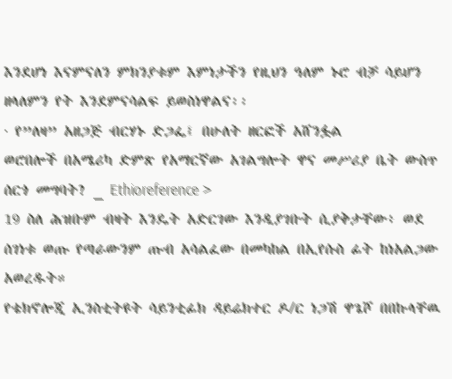እንደሆነ እናምናለን ምክንያቱም እምነታችን የዚህን ዓለም ኑሮ ብቻ ሳይሆን ዘላለምን የት እንደምናሳልፍ ይወስነዋልና፡፡
· የ”ለዛ” አዘጋጅ ብርሃኑ ድጋፌ፤ በሁለት ዘርፎች አሸንፏል
ወሮበሎች በአሜሪካ ድምጽ የአማርኛው አገልግሎት ዋና መሥሪያ ቤት ውስጥ ሰርጎ መግባት? _ Ethioreference >
19 ስለ ሕዝቡም ብዛት እንዴት አድርገው እንዲያገቡት ሲያቅታቸው፥ ወደ ሰገነቱ ወጡ የጣራውንም ጡብ አሳልፈው በመካከል በኢየሱስ ፊት ከነአልጋው አወረዱት።
የቴክኖሎጂ ኢንስቲትዩት ሳይንቲፊክ ዳይሬክተር ዶ/ር ነጋሽ ዋጌሾ በበኩላቸዉ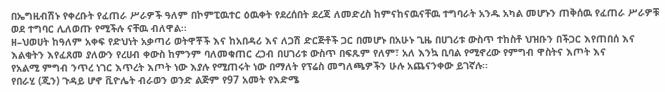በኤግዚብሽኑ የቀረቡት የፈጠራ ሥራዎች ዓለም በኮምፒዉተር ዕዉቀት የደረሰበት ደረጃ ለመድረስ ከምናከናዉናቸዉ ተግባራት አንዱ አካል መሆኑን ጠቅሰዉ የፈጠራ ሥራዎቹ ወደ ተግባር ሊለወጡ የሚችሉ ናቸዉ ብለዋል፡፡
ዘ–ህወሀት ከዓለም አቀፍ የድህነት አቃጣሪ ወትዋቾች እና ከአበዳሪ እና ለጋሽ ድርጅቶች ጋር በመሆኑ በአሁኑ ጊዜ በሀገሪቱ ውስጥ ተከስቶ ህዝቡን በችጋር እየጠበሰ እና እልቂትን እየፈጸመ ያለውን የረሀብ ቀውስ ከምንም ባለመቁጠር ረኃብ በሀገሪቱ ውስጥ በፍጹም የለም፣ አለ እንኳ ቢባል የሚኖረው የምግብ ዋስትና እጦት እና
የአልሚ ምግብ ንጥረ ነገር እጥረት እጦት ነው እያሉ የሚጠሩት ነው በማለት የፕሬስ መግለጫዎችን ሁሉ አጨናንቀው ይገኛሉ፡፡
የበራሂ (ጂን) ጉዳይ ሆኖ ቪዮሌት ብራወን ወንድ ልጅም የ97 አመት የእድሜ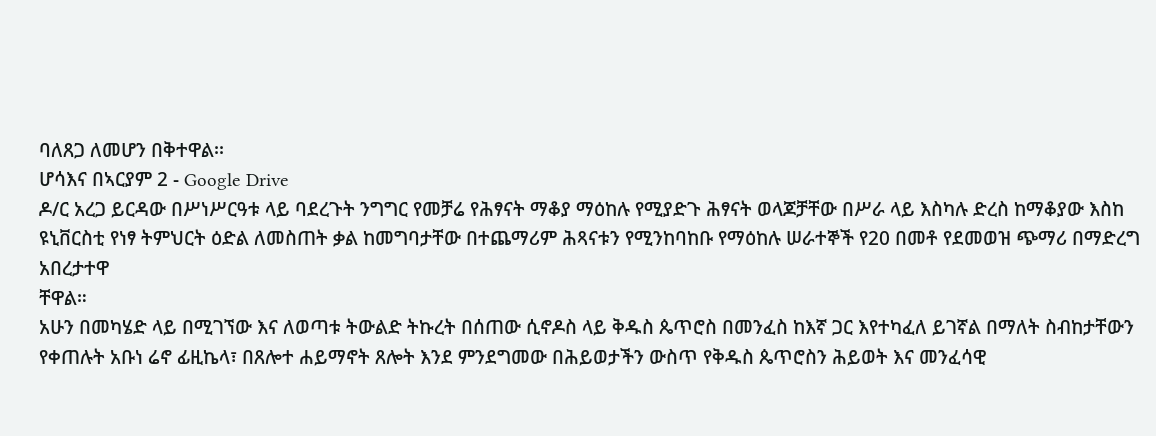ባለጸጋ ለመሆን በቅተዋል፡፡
ሆሳእና በኣርያም 2 - Google Drive
ዶ/ር አረጋ ይርዳው በሥነሥርዓቱ ላይ ባደረጉት ንግግር የመቻሬ የሕፃናት ማቆያ ማዕከሉ የሚያድጉ ሕፃናት ወላጆቻቸው በሥራ ላይ እስካሉ ድረስ ከማቆያው እስከ ዩኒቨርስቲ የነፃ ትምህርት ዕድል ለመስጠት ቃል ከመግባታቸው በተጨማሪም ሕጻናቱን የሚንከባከቡ የማዕከሉ ሠራተኞች የ20 በመቶ የደመወዝ ጭማሪ በማድረግ አበረታተዋ
ቸዋል።
አሁን በመካሄድ ላይ በሚገኘው እና ለወጣቱ ትውልድ ትኩረት በሰጠው ሲኖዶስ ላይ ቅዱስ ጴጥሮስ በመንፈስ ከእኛ ጋር እየተካፈለ ይገኛል በማለት ስብከታቸውን የቀጠሉት አቡነ ሬኖ ፊዚኬላ፣ በጸሎተ ሐይማኖት ጸሎት እንደ ምንደግመው በሕይወታችን ውስጥ የቅዱስ ጴጥሮስን ሕይወት እና መንፈሳዊ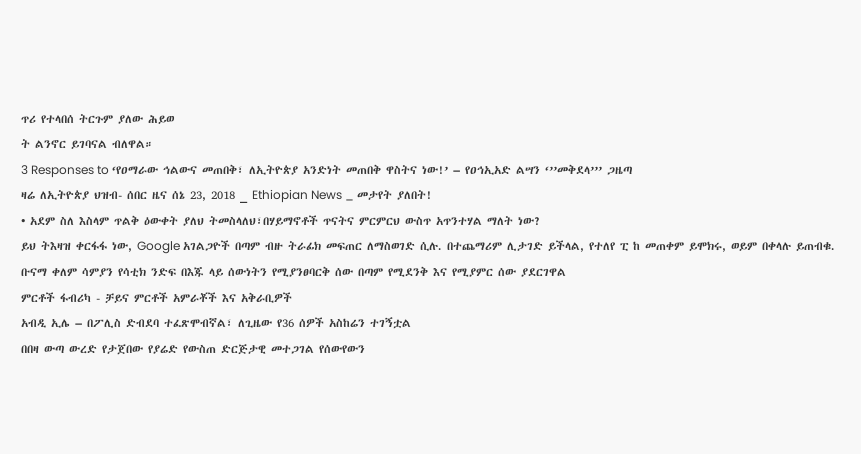ጥሪ የተላበሰ ትርጉም ያለው ሕይወ
ት ልንኖር ይገባናል ብለዋል።
3 Responses to ‘የዐማራው ኅልውና መጠበቅ፣ ለኢትዮጵያ አንድነት መጠበቅ ዋስትና ነው!’ – የዐኅኢአድ ልሣን ‘’’መቅደላ’’’ ጋዜጣ
ዛሬ ለኢትዮጵያ ህዝብ- ሰበር ዜና ሰኔ 23, 2018 _ Ethiopian News _ መታየት ያለበት!
• አደም ስለ እስላም ጥልቅ ዕውቀት ያለህ ትመስላለህ፣በሃይማኖቶች ጥናትና ምርምርህ ውስጥ አጥንተሃል ማለት ነው?
ይህ ትእዛዝ ቀርፋፋ ነው, Google አገልጋዮች በጣም ብዙ ትራፊክ መፍጠር ለማስወገድ ሲሉ. በተጨማሪም ሊታገድ ይችላል, የተለየ ፒ ከ መጠቀም ይሞክሩ, ወይም በቀላሉ ይጠብቁ.
ቡናማ ቀለም ሳምያን የሳቲክ ንድፍ በእጁ ላይ ሰውነትን የሚያንፀባርቅ ሰው በጣም የሚደንቅ እና የሚያምር ሰው ያደርገዋል
ምርቶች ፋብሪካ - ቻይና ምርቶች አምራቾች እና አቅራቢዎች
አብዲ ኢሌ – በፖሊስ ድብደባ ተፈጽሞብኛል፣ ለጊዜው የ36 ሰዎች አስከሬን ተገኝቷል
በበዛ ውጣ ውረድ የታጀበው የያሬድ የውስጠ ድርጅታዊ መተጋገል የሰውየውን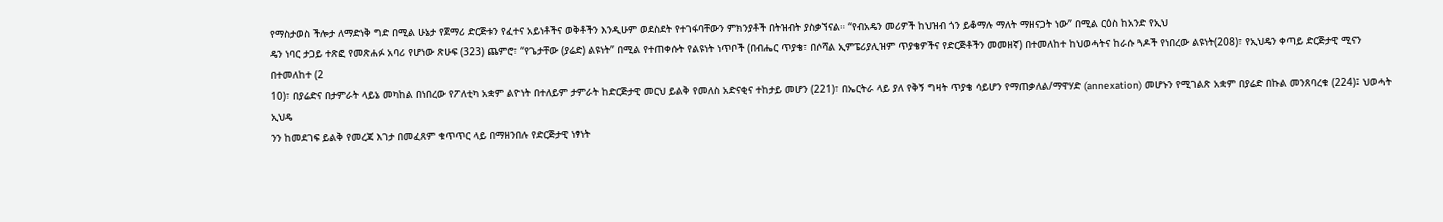የማስታወስ ችሎታ ለማድነቅ ግድ በሚል ሁኔታ የጀማሪ ድርጅቱን የፈተና አይነቶችና ወቅቶችን እንዲሁም ወደስደት የተገፋባቸውን ምክንያቶች በትዝብት ያስቃኘናል። “የብአዴን መሪዎች ከህዝብ ጎን ይቆማሉ ማለት ማዘናጋት ነው” በሚል ርዕስ ከአንድ የኢህ
ዴን ነባር ታጋይ ተጽፎ የመጽሐፉ አባሪ የሆነው ጽሁፍ (323) ጨምሮ፣ “የጌታቸው (ያሬድ) ልዩነት” በሚል የተጠቀሱት የልዩነት ነጥቦች (በብሔር ጥያቄ፣ በሶሻል ኢምፔሪያሊዝም ጥያቄዎችና የድርጅቶችን መመዘኛ) በተመለከተ ከህወሓትና ከራሱ ጓዶች የነበረው ልዩነት(208)፣ የኢህዴን ቀጣይ ድርጅታዊ ሚናን በተመለከተ (2
10)፣ በያሬድና በታምራት ላይኔ መካከል በነበረው የፖለቲካ አቋም ልዮነት በተለይም ታምራት ከድርጅታዊ መርህ ይልቅ የመለስ አድናቂና ተከታይ መሆን (221)፣ በኤርትራ ላይ ያለ የቅኝ ግዛት ጥያቄ ሳይሆን የማጠቃለል/ማዋሃድ (annexation) መሆኑን የሚገልጽ አቋም በያሬድ በኩል መንጸባረቁ (224)፤ ህወሓት ኢህዴ
ንን ከመደገፍ ይልቅ የመረጃ እገታ በመፈጸም ቁጥጥር ላይ በማዘንበሉ የድርጅታዊ ነፃነት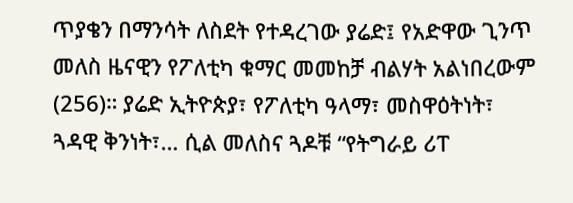ጥያቄን በማንሳት ለስደት የተዳረገው ያሬድ፤ የአድዋው ጊንጥ መለስ ዜናዊን የፖለቲካ ቁማር መመከቻ ብልሃት አልነበረውም (256)። ያሬድ ኢትዮጵያ፣ የፖለቲካ ዓላማ፣ መስዋዕትነት፣ ጓዳዊ ቅንነት፣… ሲል መለስና ጓዶቹ “የትግራይ ሪፐ